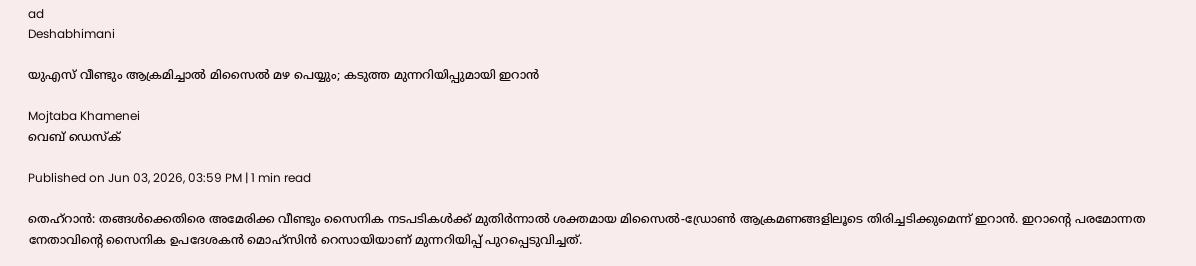ad
Deshabhimani

യുഎസ് വീണ്ടും ആക്രമിച്ചാൽ മിസൈൽ മഴ പെയ്യും; കടുത്ത മുന്നറിയിപ്പുമായി ഇറാൻ

Mojtaba Khamenei
വെബ് ഡെസ്ക്

Published on Jun 03, 2026, 03:59 PM | 1 min read

തെഹ്‌റാൻ: തങ്ങൾക്കെതിരെ അമേരിക്ക വീണ്ടും സൈനിക നടപടികൾക്ക് മുതിർന്നാൽ ശക്തമായ മിസൈൽ-ഡ്രോൺ ആക്രമണങ്ങളിലൂടെ തിരിച്ചടിക്കുമെന്ന് ഇറാൻ. ഇറാന്റെ പരമോന്നത നേതാവിന്റെ സൈനിക ഉപദേശകൻ മൊഹ്‌സിൻ റെസായിയാണ്‌ മുന്നറിയിപ്പ് പുറപ്പെടുവിച്ചത്.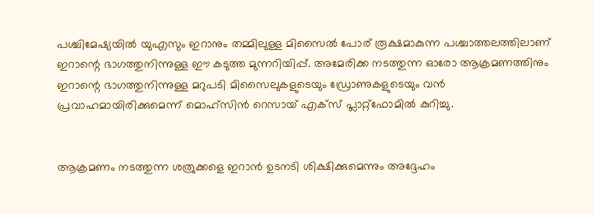പശ്ചിമേഷ്യയിൽ യുഎസും ഇറാനും തമ്മിലുള്ള മിസൈൽ പോര് രൂക്ഷമാകുന്ന പശ്ചാത്തലത്തിലാണ് ഇറാന്റെ ഭാഗത്തുനിന്നുള്ള ഈ കടുത്ത മുന്നറിയിപ്പ്. അമേരിക്ക നടത്തുന്ന ഓരോ ആക്രമണത്തിനും ഇറാന്റെ ഭാഗത്തുനിന്നുള്ള മറുപടി മിസൈലുകളുടെയും ഡ്രോണുകളുടെയും വൻ പ്രവാഹമായിരിക്കുമെന്ന് മൊഹ്‌സിൻ റെസായ് എക്സ് പ്ലാറ്റ്‌ഫോമിൽ കുറിച്ചു.


ആക്രമണം നടത്തുന്ന ശത്രുക്കളെ ഇറാൻ ഉടനടി ശിക്ഷിക്കുമെന്നും അദ്ദേഹം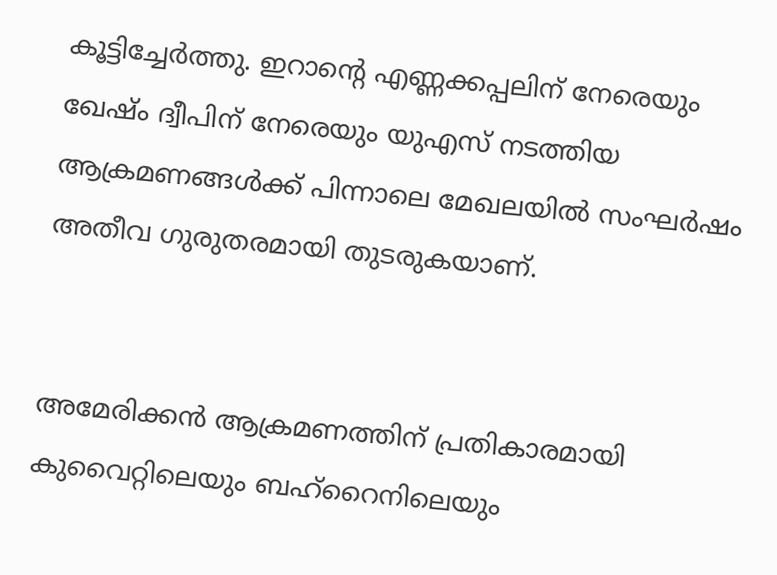കൂട്ടിച്ചേർത്തു. ഇറാന്റെ എണ്ണക്കപ്പലിന് നേരെയും ഖേഷ്ം ദ്വീപിന് നേരെയും യുഎസ് നടത്തിയ ആക്രമണങ്ങൾക്ക് പിന്നാലെ മേഖലയിൽ സംഘർഷം അതീവ ഗുരുതരമായി തുടരുകയാണ്.


അമേരിക്കൻ ആക്രമണത്തിന് പ്രതികാരമായി കുവൈറ്റിലെയും ബഹ്റൈനിലെയും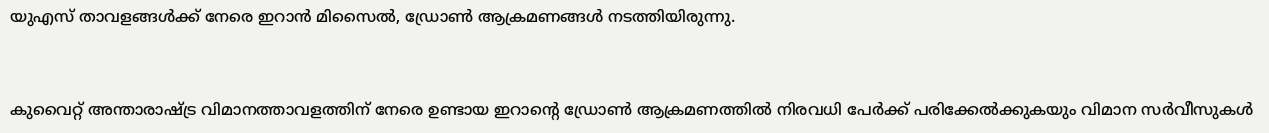യുഎസ് താവളങ്ങൾക്ക് നേരെ ഇറാൻ മിസൈൽ, ഡ്രോൺ ആക്രമണങ്ങൾ നടത്തിയിരുന്നു.


കുവൈറ്റ് അന്താരാഷ്ട്ര വിമാനത്താവളത്തിന് നേരെ ഉണ്ടായ ഇറാന്റെ ഡ്രോൺ ആക്രമണത്തിൽ നിരവധി പേർക്ക് പരിക്കേൽക്കുകയും വിമാന സർവീസുകൾ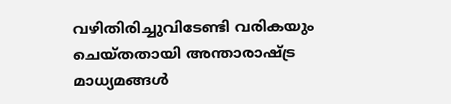വഴിതിരിച്ചുവിടേണ്ടി വരികയും ചെയ്തതായി അന്താരാഷ്ട്ര മാധ്യമങ്ങൾ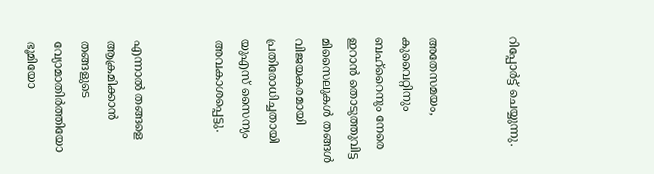റിപ്പോർട്ട് ചെയ്യുന്നു.


അതേസമയം, കുവൈറ്റിനും ബഹ്റൈനും നേരെ ഇറാൻ തൊടുത്തുവിട്ട മിസൈലുകൾ തങ്ങൾ വിജയകരമായി പ്രതിരോധിച്ചതായി യുഎസ് സൈന്യം അവകാശപ്പെട്ടു.


എന്നാൽ തങ്ങളെ ആക്രമിക്കാൻ തങ്ങളുടെ വ്യോമാതിർത്തിയോ ഭൂമിയോ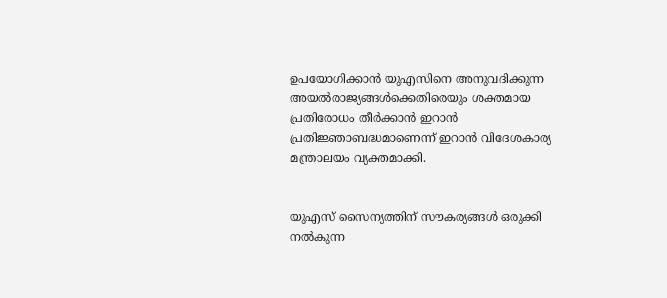ഉപയോഗിക്കാൻ യുഎസിനെ അനുവദിക്കുന്ന അയൽരാജ്യങ്ങൾക്കെതിരെയും ശക്തമായ പ്രതിരോധം തീർക്കാൻ ഇറാൻ പ്രതിജ്ഞാബദ്ധമാണെന്ന് ഇറാൻ വിദേശകാര്യ മന്ത്രാലയം വ്യക്തമാക്കി.


യുഎസ് സൈന്യത്തിന് സൗകര്യങ്ങൾ ഒരുക്കി നൽകുന്ന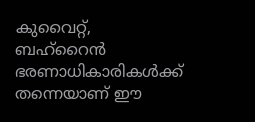കുവൈറ്റ്, ബഹ്റൈൻ ഭരണാധികാരികൾക്ക് തന്നെയാണ് ഈ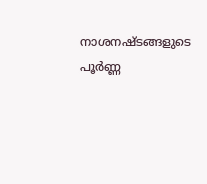നാശനഷ്ടങ്ങളുടെ പൂർണ്ണ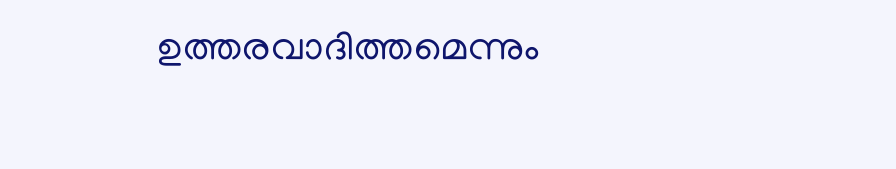ഉത്തരവാദിത്തമെന്നും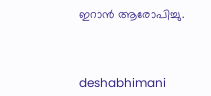ഇറാൻ ആരോപിച്ചു.



deshabhimani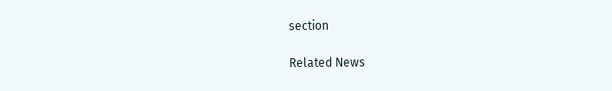section

Related News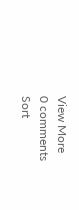View More
0 comments
Sort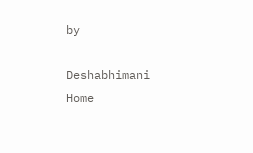by

Deshabhimani
Home